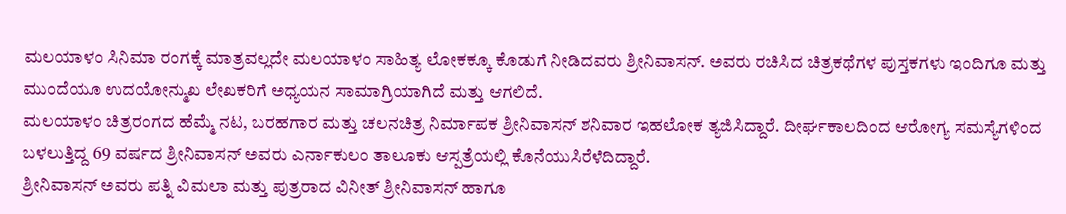ಮಲಯಾಳಂ ಸಿನಿಮಾ ರಂಗಕ್ಕೆ ಮಾತ್ರವಲ್ಲದೇ ಮಲಯಾಳಂ ಸಾಹಿತ್ಯ ಲೋಕಕ್ಕೂ ಕೊಡುಗೆ ನೀಡಿದವರು ಶ್ರೀನಿವಾಸನ್. ಅವರು ರಚಿಸಿದ ಚಿತ್ರಕಥೆಗಳ ಪುಸ್ತಕಗಳು ಇಂದಿಗೂ ಮತ್ತು ಮುಂದೆಯೂ ಉದಯೋನ್ಮುಖ ಲೇಖಕರಿಗೆ ಅಧ್ಯಯನ ಸಾಮಾಗ್ರಿಯಾಗಿದೆ ಮತ್ತು ಆಗಲಿದೆ.
ಮಲಯಾಳಂ ಚಿತ್ರರಂಗದ ಹೆಮ್ಮೆ ನಟ, ಬರಹಗಾರ ಮತ್ತು ಚಲನಚಿತ್ರ ನಿರ್ಮಾಪಕ ಶ್ರೀನಿವಾಸನ್ ಶನಿವಾರ ಇಹಲೋಕ ತ್ಯಜಿಸಿದ್ದಾರೆ. ದೀರ್ಘಕಾಲದಿಂದ ಆರೋಗ್ಯ ಸಮಸ್ಯೆಗಳಿಂದ ಬಳಲುತ್ತಿದ್ದ 69 ವರ್ಷದ ಶ್ರೀನಿವಾಸನ್ ಅವರು ಎರ್ನಾಕುಲಂ ತಾಲೂಕು ಆಸ್ಪತ್ರೆಯಲ್ಲಿ ಕೊನೆಯುಸಿರೆಳೆದಿದ್ದಾರೆ.
ಶ್ರೀನಿವಾಸನ್ ಅವರು ಪತ್ನಿ ವಿಮಲಾ ಮತ್ತು ಪುತ್ರರಾದ ವಿನೀತ್ ಶ್ರೀನಿವಾಸನ್ ಹಾಗೂ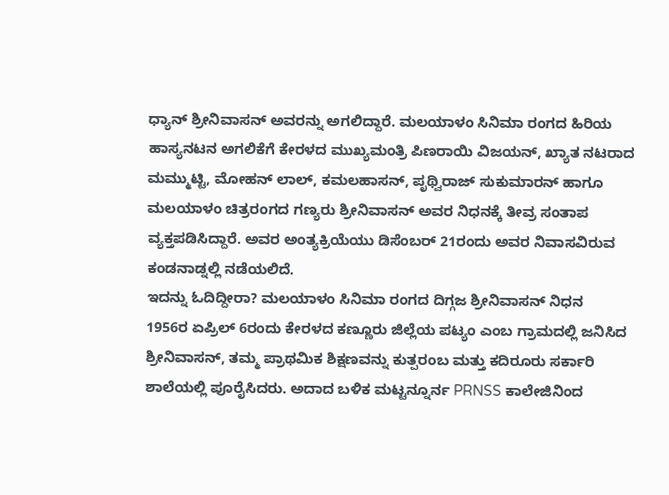ಧ್ಯಾನ್ ಶ್ರೀನಿವಾಸನ್ ಅವರನ್ನು ಅಗಲಿದ್ದಾರೆ. ಮಲಯಾಳಂ ಸಿನಿಮಾ ರಂಗದ ಹಿರಿಯ ಹಾಸ್ಯನಟನ ಅಗಲಿಕೆಗೆ ಕೇರಳದ ಮುಖ್ಯಮಂತ್ರಿ ಪಿಣರಾಯಿ ವಿಜಯನ್, ಖ್ಯಾತ ನಟರಾದ ಮಮ್ಮುಟ್ಟಿ, ಮೋಹನ್ ಲಾಲ್, ಕಮಲಹಾಸನ್, ಪೃಥ್ವಿರಾಜ್ ಸುಕುಮಾರನ್ ಹಾಗೂ ಮಲಯಾಳಂ ಚಿತ್ರರಂಗದ ಗಣ್ಯರು ಶ್ರೀನಿವಾಸನ್ ಅವರ ನಿಧನಕ್ಕೆ ತೀವ್ರ ಸಂತಾಪ ವ್ಯಕ್ತಪಡಿಸಿದ್ದಾರೆ. ಅವರ ಅಂತ್ಯಕ್ರಿಯೆಯು ಡಿಸೆಂಬರ್ 21ರಂದು ಅವರ ನಿವಾಸವಿರುವ ಕಂಡನಾಡ್ನಲ್ಲಿ ನಡೆಯಲಿದೆ.
ಇದನ್ನು ಓದಿದ್ದೀರಾ? ಮಲಯಾಳಂ ಸಿನಿಮಾ ರಂಗದ ದಿಗ್ಗಜ ಶ್ರೀನಿವಾಸನ್ ನಿಧನ
1956ರ ಏಪ್ರಿಲ್ 6ರಂದು ಕೇರಳದ ಕಣ್ಣೂರು ಜಿಲ್ಲೆಯ ಪಟ್ಯಂ ಎಂಬ ಗ್ರಾಮದಲ್ಲಿ ಜನಿಸಿದ ಶ್ರೀನಿವಾಸನ್, ತಮ್ಮ ಪ್ರಾಥಮಿಕ ಶಿಕ್ಷಣವನ್ನು ಕುತ್ಪರಂಬ ಮತ್ತು ಕದಿರೂರು ಸರ್ಕಾರಿ ಶಾಲೆಯಲ್ಲಿ ಪೂರೈಸಿದರು. ಅದಾದ ಬಳಿಕ ಮಟ್ಟನ್ನೂರ್ನ PRNSS ಕಾಲೇಜಿನಿಂದ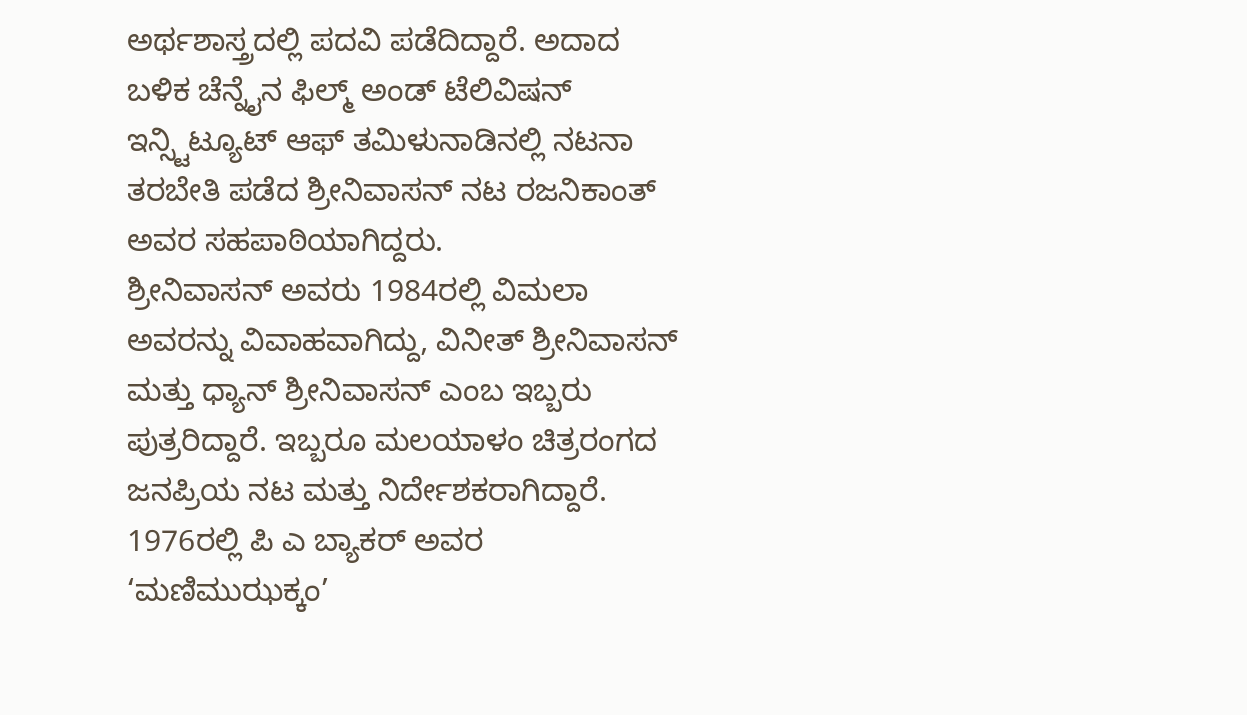ಅರ್ಥಶಾಸ್ತ್ರದಲ್ಲಿ ಪದವಿ ಪಡೆದಿದ್ದಾರೆ. ಅದಾದ ಬಳಿಕ ಚೆನ್ನೈನ ಫಿಲ್ಮ್ ಅಂಡ್ ಟೆಲಿವಿಷನ್ ಇನ್ಸ್ಟಿಟ್ಯೂಟ್ ಆಫ್ ತಮಿಳುನಾಡಿನಲ್ಲಿ ನಟನಾ ತರಬೇತಿ ಪಡೆದ ಶ್ರೀನಿವಾಸನ್ ನಟ ರಜನಿಕಾಂತ್ ಅವರ ಸಹಪಾಠಿಯಾಗಿದ್ದರು.
ಶ್ರೀನಿವಾಸನ್ ಅವರು 1984ರಲ್ಲಿ ವಿಮಲಾ ಅವರನ್ನು ವಿವಾಹವಾಗಿದ್ದು, ವಿನೀತ್ ಶ್ರೀನಿವಾಸನ್ ಮತ್ತು ಧ್ಯಾನ್ ಶ್ರೀನಿವಾಸನ್ ಎಂಬ ಇಬ್ಬರು ಪುತ್ರರಿದ್ದಾರೆ. ಇಬ್ಬರೂ ಮಲಯಾಳಂ ಚಿತ್ರರಂಗದ ಜನಪ್ರಿಯ ನಟ ಮತ್ತು ನಿರ್ದೇಶಕರಾಗಿದ್ದಾರೆ.
1976ರಲ್ಲಿ ಪಿ ಎ ಬ್ಯಾಕರ್ ಅವರ ‘ಮಣಿಮುಝಕ್ಕಂ’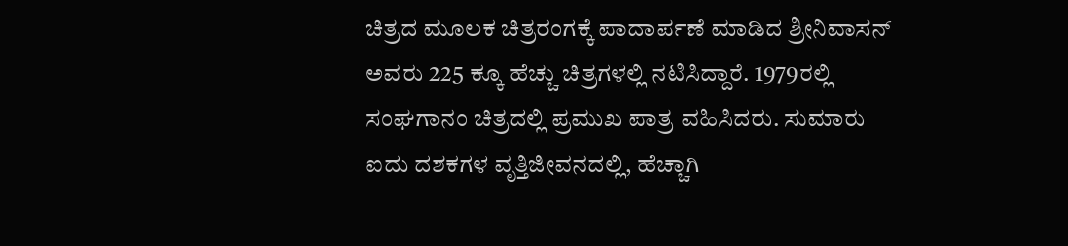ಚಿತ್ರದ ಮೂಲಕ ಚಿತ್ರರಂಗಕ್ಕೆ ಪಾದಾರ್ಪಣೆ ಮಾಡಿದ ಶ್ರೀನಿವಾಸನ್ ಅವರು 225 ಕ್ಕೂ ಹೆಚ್ಚು ಚಿತ್ರಗಳಲ್ಲಿ ನಟಿಸಿದ್ದಾರೆ. 1979ರಲ್ಲಿ ಸಂಘಗಾನಂ ಚಿತ್ರದಲ್ಲಿ ಪ್ರಮುಖ ಪಾತ್ರ ವಹಿಸಿದರು. ಸುಮಾರು ಐದು ದಶಕಗಳ ವೃತ್ತಿಜೀವನದಲ್ಲಿ, ಹೆಚ್ಚಾಗಿ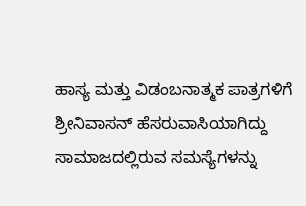ಹಾಸ್ಯ ಮತ್ತು ವಿಡಂಬನಾತ್ಮಕ ಪಾತ್ರಗಳಿಗೆ ಶ್ರೀನಿವಾಸನ್ ಹೆಸರುವಾಸಿಯಾಗಿದ್ದು ಸಾಮಾಜದಲ್ಲಿರುವ ಸಮಸ್ಯೆಗಳನ್ನು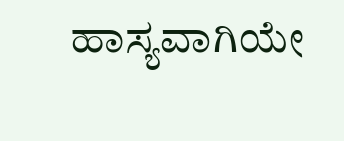ಹಾಸ್ಯವಾಗಿಯೇ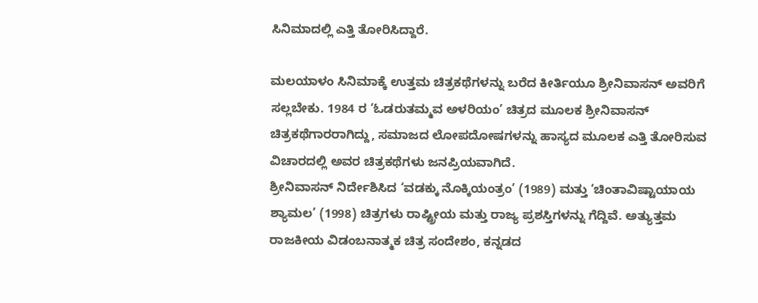ಸಿನಿಮಾದಲ್ಲಿ ಎತ್ತಿ ತೋರಿಸಿದ್ದಾರೆ.

ಮಲಯಾಳಂ ಸಿನಿಮಾಕ್ಕೆ ಉತ್ತಮ ಚಿತ್ರಕಥೆಗಳನ್ನು ಬರೆದ ಕೀರ್ತಿಯೂ ಶ್ರೀನಿವಾಸನ್ ಅವರಿಗೆ ಸಲ್ಲಬೇಕು. 1984 ರ ‘ಓಡರುತಮ್ಮವ ಅಳರಿಯಂ’ ಚಿತ್ರದ ಮೂಲಕ ಶ್ರೀನಿವಾಸನ್ ಚಿತ್ರಕಥೆಗಾರರಾಗಿದ್ದು, ಸಮಾಜದ ಲೋಪದೋಷಗಳನ್ನು ಹಾಸ್ಯದ ಮೂಲಕ ಎತ್ತಿ ತೋರಿಸುವ ವಿಚಾರದಲ್ಲಿ ಅವರ ಚಿತ್ರಕಥೆಗಳು ಜನಪ್ರಿಯವಾಗಿದೆ.
ಶ್ರೀನಿವಾಸನ್ ನಿರ್ದೇಶಿಸಿದ ‘ವಡಕ್ಕು ನೊಕ್ಕಿಯಂತ್ರಂ’ (1989) ಮತ್ತು ‘ಚಿಂತಾವಿಷ್ಟಾಯಾಯ ಶ್ಯಾಮಲ’ (1998) ಚಿತ್ರಗಳು ರಾಷ್ಟ್ರೀಯ ಮತ್ತು ರಾಜ್ಯ ಪ್ರಶಸ್ತಿಗಳನ್ನು ಗೆದ್ದಿವೆ. ಅತ್ಯುತ್ತಮ ರಾಜಕೀಯ ವಿಡಂಬನಾತ್ಮಕ ಚಿತ್ರ ಸಂದೇಶಂ, ಕನ್ನಡದ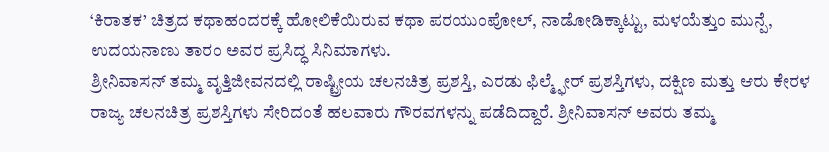‘ಕಿರಾತಕ’ ಚಿತ್ರದ ಕಥಾಹಂದರಕ್ಕೆ ಹೋಲಿಕೆಯಿರುವ ಕಥಾ ಪರಯುಂಪೋಲ್, ನಾಡೋಡಿಕ್ಕಾಟ್ಟು, ಮಳಯೆತ್ತುಂ ಮುನ್ಪೆ, ಉದಯನಾಣು ತಾರಂ ಅವರ ಪ್ರಸಿದ್ಧ ಸಿನಿಮಾಗಳು.
ಶ್ರೀನಿವಾಸನ್ ತಮ್ಮ ವೃತ್ತಿಜೀವನದಲ್ಲಿ ರಾಷ್ಟ್ರೀಯ ಚಲನಚಿತ್ರ ಪ್ರಶಸ್ತಿ, ಎರಡು ಫಿಲ್ಮ್ಫೇರ್ ಪ್ರಶಸ್ತಿಗಳು, ದಕ್ಷಿಣ ಮತ್ತು ಆರು ಕೇರಳ ರಾಜ್ಯ ಚಲನಚಿತ್ರ ಪ್ರಶಸ್ತಿಗಳು ಸೇರಿದಂತೆ ಹಲವಾರು ಗೌರವಗಳನ್ನು ಪಡೆದಿದ್ದಾರೆ. ಶ್ರೀನಿವಾಸನ್ ಅವರು ತಮ್ಮ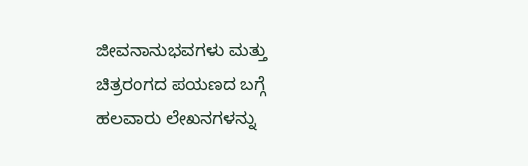ಜೀವನಾನುಭವಗಳು ಮತ್ತು ಚಿತ್ರರಂಗದ ಪಯಣದ ಬಗ್ಗೆ ಹಲವಾರು ಲೇಖನಗಳನ್ನು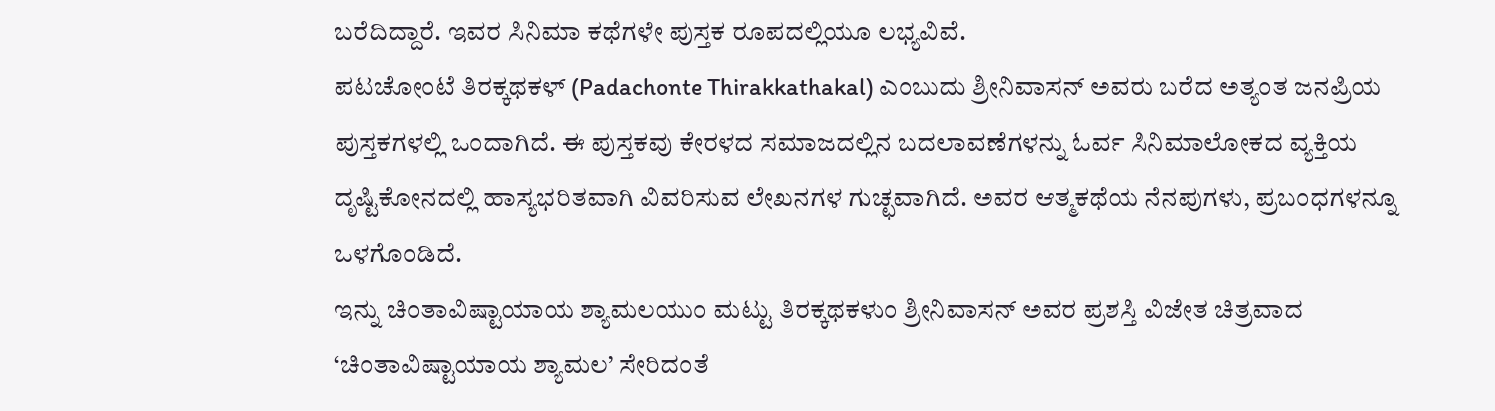ಬರೆದಿದ್ದಾರೆ. ಇವರ ಸಿನಿಮಾ ಕಥೆಗಳೇ ಪುಸ್ತಕ ರೂಪದಲ್ಲಿಯೂ ಲಭ್ಯವಿವೆ.
ಪಟಚೋಂಟೆ ತಿರಕ್ಕಥಕಳ್ (Padachonte Thirakkathakal) ಎಂಬುದು ಶ್ರೀನಿವಾಸನ್ ಅವರು ಬರೆದ ಅತ್ಯಂತ ಜನಪ್ರಿಯ ಪುಸ್ತಕಗಳಲ್ಲಿ ಒಂದಾಗಿದೆ. ಈ ಪುಸ್ತಕವು ಕೇರಳದ ಸಮಾಜದಲ್ಲಿನ ಬದಲಾವಣೆಗಳನ್ನು ಓರ್ವ ಸಿನಿಮಾಲೋಕದ ವ್ಯಕ್ತಿಯ ದೃಷ್ಟಿಕೋನದಲ್ಲಿ ಹಾಸ್ಯಭರಿತವಾಗಿ ವಿವರಿಸುವ ಲೇಖನಗಳ ಗುಚ್ಛವಾಗಿದೆ. ಅವರ ಆತ್ಮಕಥೆಯ ನೆನಪುಗಳು, ಪ್ರಬಂಧಗಳನ್ನೂ ಒಳಗೊಂಡಿದೆ.
ಇನ್ನು ಚಿಂತಾವಿಷ್ಟಾಯಾಯ ಶ್ಯಾಮಲಯುಂ ಮಟ್ಟು ತಿರಕ್ಕಥಕಳುಂ ಶ್ರೀನಿವಾಸನ್ ಅವರ ಪ್ರಶಸ್ತಿ ವಿಜೇತ ಚಿತ್ರವಾದ ‘ಚಿಂತಾವಿಷ್ಟಾಯಾಯ ಶ್ಯಾಮಲ’ ಸೇರಿದಂತೆ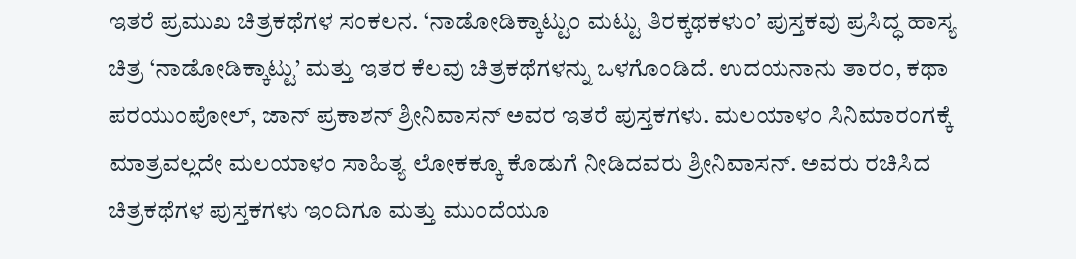ಇತರೆ ಪ್ರಮುಖ ಚಿತ್ರಕಥೆಗಳ ಸಂಕಲನ. ‘ನಾಡೋಡಿಕ್ಕಾಟ್ಟುಂ ಮಟ್ಟು ತಿರಕ್ಕಥಕಳುಂ’ ಪುಸ್ತಕವು ಪ್ರಸಿದ್ಧ ಹಾಸ್ಯ ಚಿತ್ರ ‘ನಾಡೋಡಿಕ್ಕಾಟ್ಟು’ ಮತ್ತು ಇತರ ಕೆಲವು ಚಿತ್ರಕಥೆಗಳನ್ನು ಒಳಗೊಂಡಿದೆ. ಉದಯನಾನು ತಾರಂ, ಕಥಾ ಪರಯುಂಪೋಲ್, ಜಾನ್ ಪ್ರಕಾಶನ್ ಶ್ರೀನಿವಾಸನ್ ಅವರ ಇತರೆ ಪುಸ್ತಕಗಳು. ಮಲಯಾಳಂ ಸಿನಿಮಾರಂಗಕ್ಕೆ ಮಾತ್ರವಲ್ಲದೇ ಮಲಯಾಳಂ ಸಾಹಿತ್ಯ ಲೋಕಕ್ಕೂ ಕೊಡುಗೆ ನೀಡಿದವರು ಶ್ರೀನಿವಾಸನ್. ಅವರು ರಚಿಸಿದ ಚಿತ್ರಕಥೆಗಳ ಪುಸ್ತಕಗಳು ಇಂದಿಗೂ ಮತ್ತು ಮುಂದೆಯೂ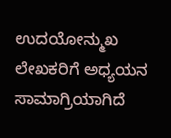ಉದಯೋನ್ಮುಖ ಲೇಖಕರಿಗೆ ಅಧ್ಯಯನ ಸಾಮಾಗ್ರಿಯಾಗಿದೆ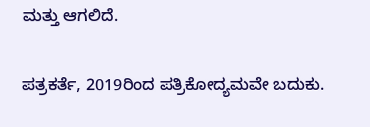ಮತ್ತು ಆಗಲಿದೆ.

ಪತ್ರಕರ್ತೆ, 2019ರಿಂದ ಪತ್ರಿಕೋದ್ಯಮವೇ ಬದುಕು.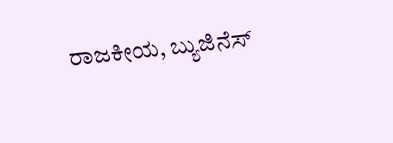ರಾಜಕೀಯ, ಬ್ಯುಜಿನೆಸ್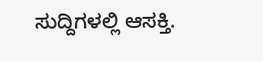ಸುದ್ದಿಗಳಲ್ಲಿ ಆಸಕ್ತಿ.